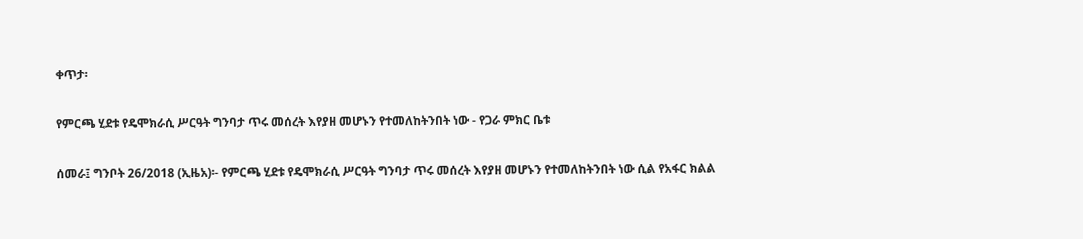ቀጥታ፡

የምርጫ ሂደቱ የዴሞክራሲ ሥርዓት ግንባታ ጥሩ መሰረት እየያዘ መሆኑን የተመለከትንበት ነው - የጋራ ምክር ቤቱ

ሰመራ፤ ግንቦት 26/2018 (ኢዜአ)፡- የምርጫ ሂደቱ የዴሞክራሲ ሥርዓት ግንባታ ጥሩ መሰረት እየያዘ መሆኑን የተመለከትንበት ነው ሲል የአፋር ክልል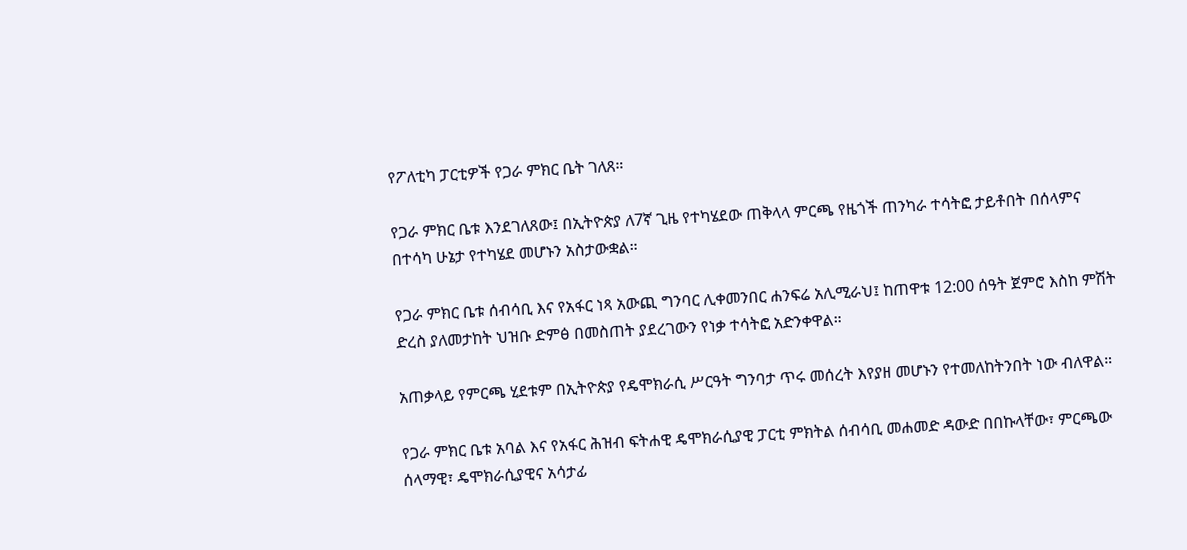የፖለቲካ ፓርቲዎች የጋራ ምክር ቤት ገለጸ።

የጋራ ምክር ቤቱ እንደገለጸው፤ በኢትዮጵያ ለ7ኛ ጊዜ የተካሄደው ጠቅላላ ምርጫ የዜጎች ጠንካራ ተሳትፎ ታይቶበት በሰላምና በተሳካ ሁኔታ የተካሄደ መሆኑን አስታውቋል።

የጋራ ምክር ቤቱ ሰብሳቢ እና የአፋር ነጻ አውጪ ግንባር ሊቀመንበር ሐንፍሬ አሊሚራህ፤ ከጠዋቱ 12:00 ሰዓት ጀምሮ እስከ ምሽት ድረስ ያለመታከት ህዝቡ ድምፅ በመስጠት ያደረገውን የነቃ ተሳትፎ አድንቀዋል።

አጠቃላይ የምርጫ ሂደቱም በኢትዮጵያ የዴሞክራሲ ሥርዓት ግንባታ ጥሩ መሰረት እየያዘ መሆኑን የተመለከትንበት ነው ብለዋል።

የጋራ ምክር ቤቱ አባል እና የአፋር ሕዝብ ፍትሐዊ ዴሞክራሲያዊ ፓርቲ ምክትል ሰብሳቢ መሐመድ ዳውድ በበኩላቸው፣ ምርጫው ሰላማዊ፣ ዴሞክራሲያዊና አሳታፊ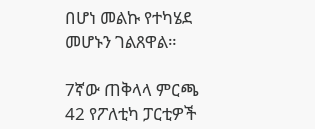በሆነ መልኩ የተካሄደ መሆኑን ገልጸዋል።

7ኛው ጠቅላላ ምርጫ 42 የፖለቲካ ፓርቲዎች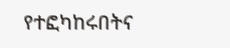የተፎካከሩበትና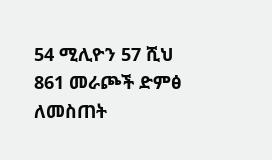54 ሚሊዮን 57 ሺህ 861 መራጮች ድምፅ ለመስጠት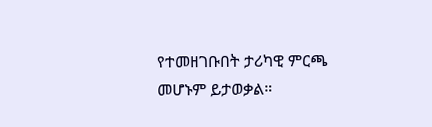የተመዘገቡበት ታሪካዊ ምርጫ መሆኑም ይታወቃል።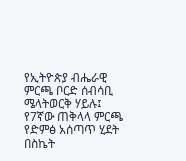የኢትዮጵያ ብሔራዊ ምርጫ ቦርድ ሰብሳቢ ሜላትወርቅ ሃይሉ፤ የ7ኛው ጠቅላላ ምርጫ የድምፅ አሰጣጥ ሂደት በስኬት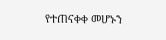የተጠናቀቀ መሆኑን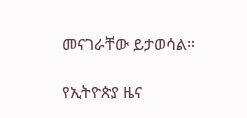መናገራቸው ይታወሳል።

የኢትዮጵያ ዜና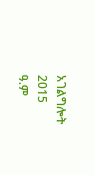አገልግሎት
2015
ዓ.ም